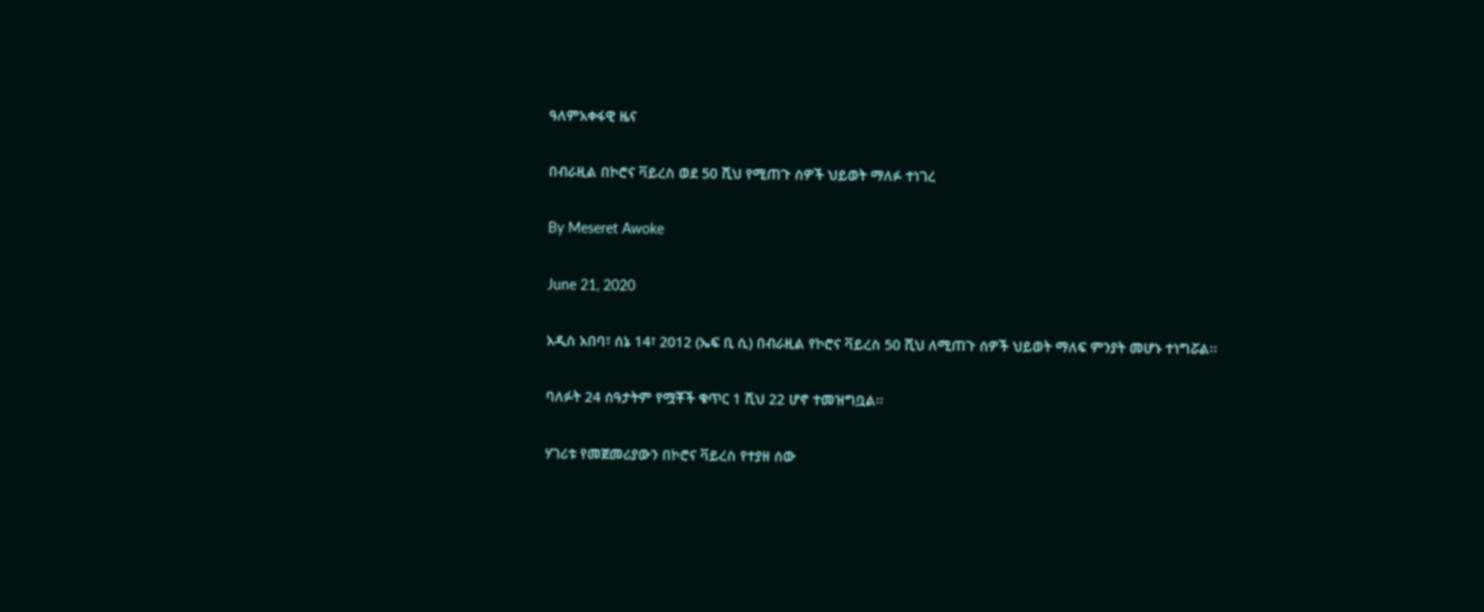ዓለምአቀፋዊ ዜና

በብራዚል በኮሮና ቫይረስ ወደ 50 ሺህ የሚጠጉ ሰዎች ህይወት ማለፉ ተነገረ

By Meseret Awoke

June 21, 2020

አዲስ አበባ፣ ሰኔ 14፣ 2012 (ኤፍ ቢ ሲ) በብራዚል የኮሮና ቫይረስ 50 ሺህ ለሚጠጉ ሰዎች ህይወት ማለፍ ምንያት መሆኑ ተነግሯል፡፡

ባለፉት 24 ሰዓታትም የሟቾች ቁጥር 1 ሺህ 22 ሆኖ ተመዝግቧል፡፡

ሃገሪቱ የመጀመሪያውን በኮሮና ቫይረስ የተያዘ ሰው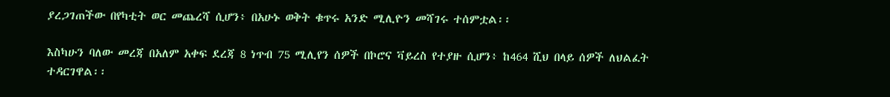ያረጋገጠችው በየካቲት ወር መጨረሻ ሲሆን፥ በአሁኑ ወቅት ቁጥሩ አንድ ሚሊዮን መሻገሩ ተሰምቷል፡፡

እስካሁን ባለው መረጃ በአለም አቀፍ ደረጃ 8 ነጥብ 75 ሚሊየን ሰዎች በኮሮና ቫይረስ የተያዙ ሲሆን፥ ከ464 ሺህ በላይ ሰዎች ለህልፈት ተዳርገዋል፡፡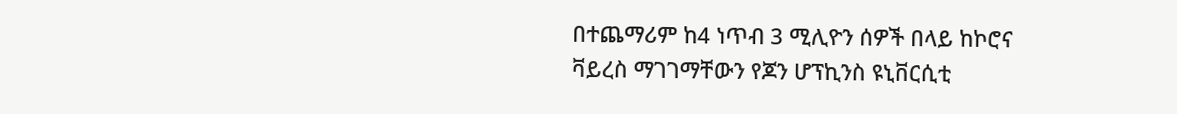በተጨማሪም ከ4 ነጥብ 3 ሚሊዮን ሰዎች በላይ ከኮሮና ቫይረስ ማገገማቸውን የጆን ሆፕኪንስ ዩኒቨርሲቲ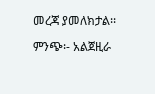መረጃ ያመለክታል፡፡

ምንጭ፡- አልጀዚራ